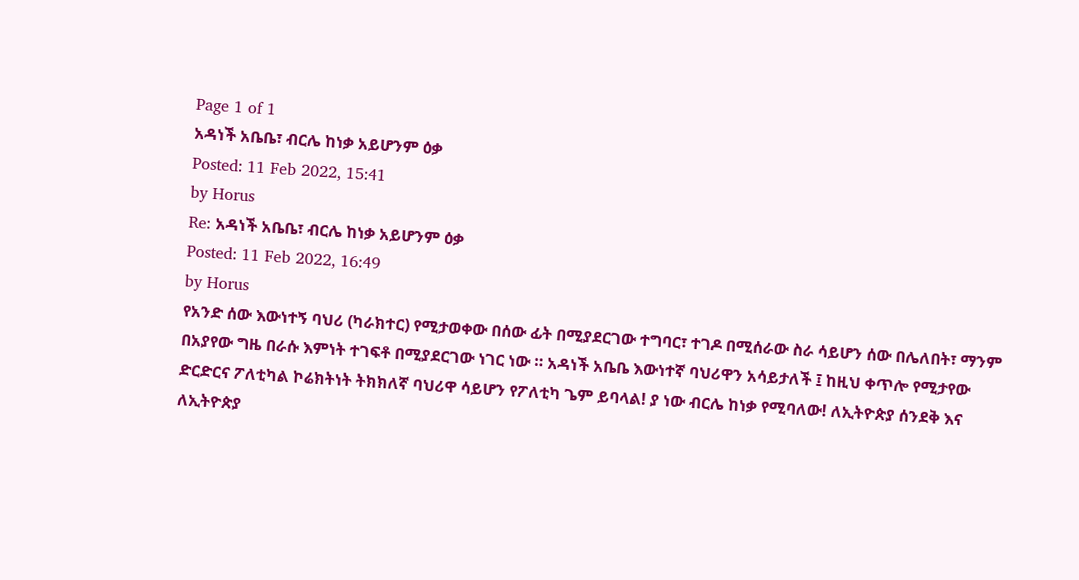Page 1 of 1
አዳነች አቤቤ፣ ብርሌ ከነቃ አይሆንም ዕቃ
Posted: 11 Feb 2022, 15:41
by Horus
Re: አዳነች አቤቤ፣ ብርሌ ከነቃ አይሆንም ዕቃ
Posted: 11 Feb 2022, 16:49
by Horus
የአንድ ሰው እውነተኝ ባህሪ (ካራክተር) የሚታወቀው በሰው ፊት በሚያደርገው ተግባር፣ ተገዶ በሚሰራው ስራ ሳይሆን ሰው በሌለበት፣ ማንም በአያየው ግዜ በራሱ እምነት ተገፍቶ በሚያደርገው ነገር ነው ። አዳነች አቤቤ እውነተኛ ባህሪዋን አሳይታለች ፤ ከዚህ ቀጥሎ የሚታየው ድርድርና ፖለቲካል ኮሬክትነት ትክክለኛ ባህሪዋ ሳይሆን የፖለቲካ ጌም ይባላል! ያ ነው ብርሌ ከነቃ የሚባለው! ለኢትዮጵያ ሰንደቅ እና ለኢትዮጵያ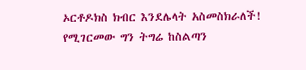ኦርቶዶክስ ክብር እንደሌላት አስመስክራለች! የሚገርመው ግን ትግሬ ከስልጣን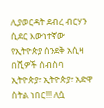ሊያወርዳት ደብረ ብርሃን ሲደር እውነተኛው የኢትዮጵያ ሰንደቅ አሲዛ በሺዎች ሰብስባ ኢትዮጵያ፣ ኢትዮጵያ፣ አድዋ ስትል ነበር!!! ለሷ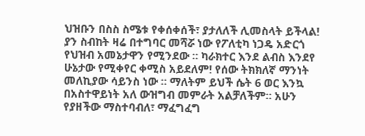ህዝቡን በስስ ስሜቱ የቀሰቀሰች፣ ያታለለች ሊመስላት ይችላል! ያን ስብከት ዛሬ በተግባር መሻሯ ነው የፖለቲካ ነጋዴ አድርጎ የህዝብ አመኔታዋን የሚንደው ። ካራክተር እንደ ልብስ እንደየ ሁኔታው የሚቀየር ቀሚስ አይደለም! የሰው ትክክለኛ ማንነት መለኪያው ሳይንስ ነው ። ማለትም ይህች ሴት 6 ወር እንኳ በአስተዋይነት አለ ውዝግብ መምራት አልቻለችም። አሁን የያዘችው ማስተባብለ፣ ማፈግፈግ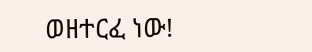ወዘተርፈ ነው!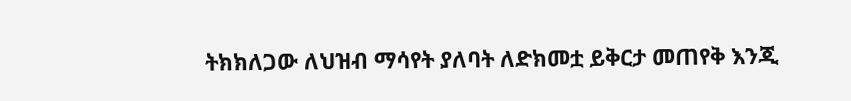ትክክለጋው ለህዝብ ማሳየት ያለባት ለድክመቷ ይቅርታ መጠየቅ እንጂ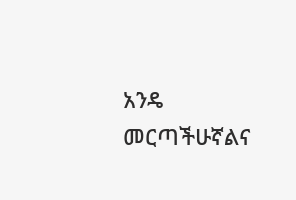አንዴ መርጣችሁኛልና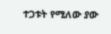ተጋቱት የሚለው ያው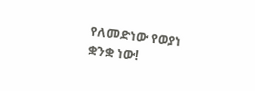የለመድነው የወያነ ቋንቋ ነው!